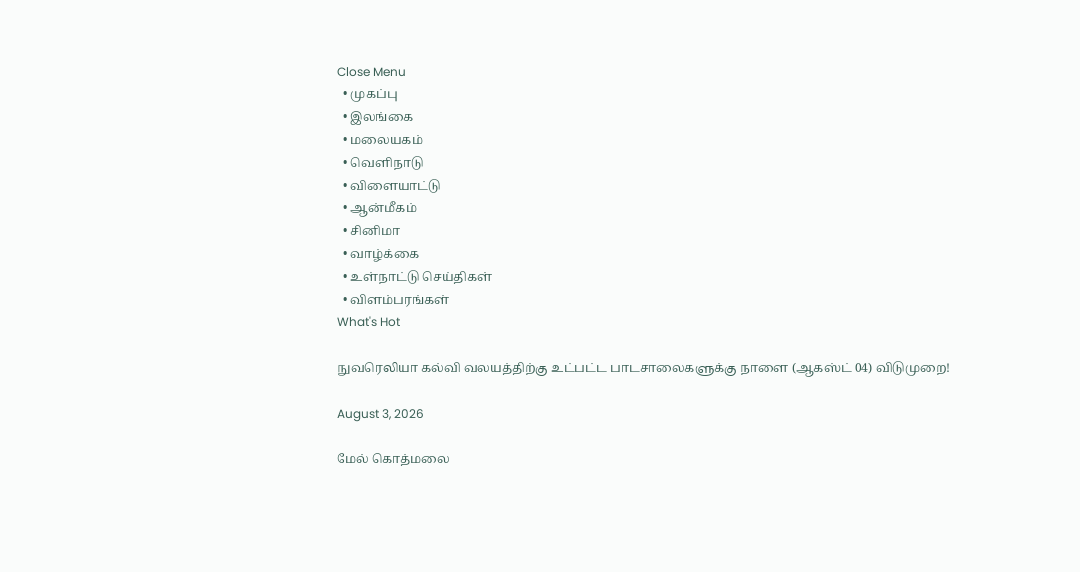Close Menu
  • முகப்பு
  • இலங்கை
  • மலையகம்
  • வெளிநாடு
  • விளையாட்டு
  • ஆன்மீகம்
  • சினிமா
  • வாழ்க்கை
  • உள்நாட்டு செய்திகள்
  • விளம்பரங்கள்
What's Hot

நுவரெலியா கல்வி வலயத்திற்கு உட்பட்ட பாடசாலைகளுக்கு நாளை (ஆகஸ்ட் 04) விடுமுறை!

August 3, 2026

மேல் கொத்மலை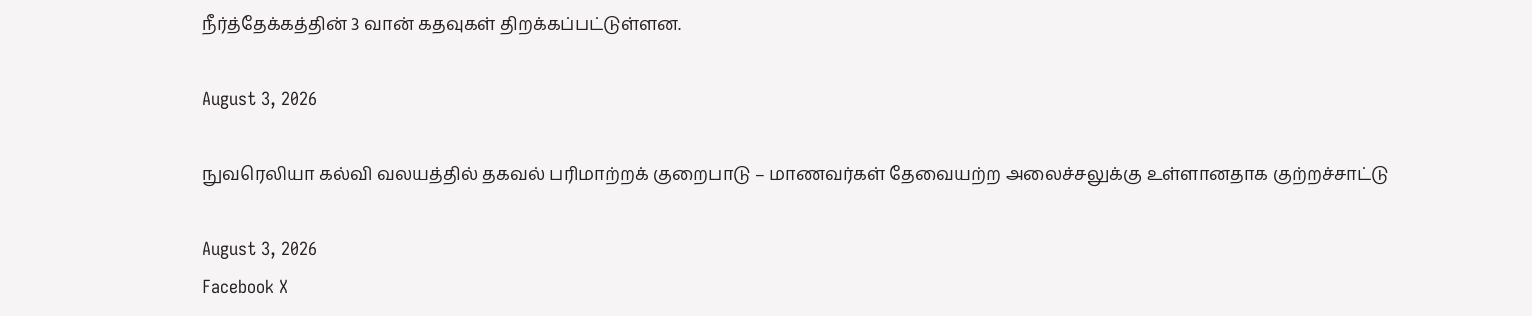நீர்த்தேக்கத்தின் 3 வான் கதவுகள் திறக்கப்பட்டுள்ளன.

August 3, 2026

நுவரெலியா கல்வி வலயத்தில் தகவல் பரிமாற்றக் குறைபாடு – மாணவர்கள் தேவையற்ற அலைச்சலுக்கு உள்ளானதாக குற்றச்சாட்டு

August 3, 2026
Facebook X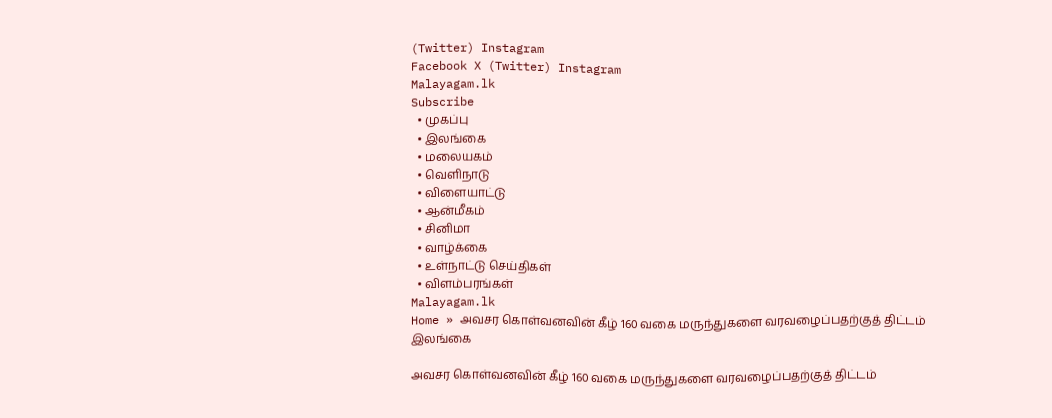(Twitter) Instagram
Facebook X (Twitter) Instagram
Malayagam.lk
Subscribe
  • முகப்பு
  • இலங்கை
  • மலையகம்
  • வெளிநாடு
  • விளையாட்டு
  • ஆன்மீகம்
  • சினிமா
  • வாழ்க்கை
  • உள்நாட்டு செய்திகள்
  • விளம்பரங்கள்
Malayagam.lk
Home » அவசர கொள்வனவின் கீழ் 160 வகை மருந்துகளை வரவழைப்பதற்குத் திட்டம்
இலங்கை

அவசர கொள்வனவின் கீழ் 160 வகை மருந்துகளை வரவழைப்பதற்குத் திட்டம்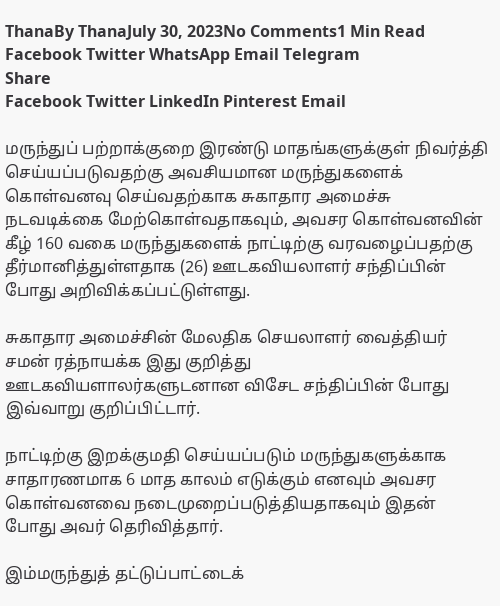ThanaBy ThanaJuly 30, 2023No Comments1 Min Read
Facebook Twitter WhatsApp Email Telegram
Share
Facebook Twitter LinkedIn Pinterest Email

மருந்துப் பற்றாக்குறை இரண்டு மாதங்களுக்குள் நிவர்த்தி செய்யப்படுவதற்கு அவசியமான மருந்துகளைக் கொள்வனவு செய்வதற்காக சுகாதார அமைச்சு நடவடிக்கை மேற்கொள்வதாகவும், அவசர கொள்வனவின் கீழ் 160 வகை மருந்துகளைக் நாட்டிற்கு வரவழைப்பதற்கு தீர்மானித்துள்ளதாக (26) ஊடகவியலாளர் சந்திப்பின் போது அறிவிக்கப்பட்டுள்ளது.

சுகாதார அமைச்சின் மேலதிக செயலாளர் வைத்தியர் சமன் ரத்நாயக்க இது குறித்து ஊடகவியளாலர்களுடனான விசேட சந்திப்பின் போது இவ்வாறு குறிப்பிட்டார்.

நாட்டிற்கு இறக்குமதி செய்யப்படும் மருந்துகளுக்காக சாதாரணமாக 6 மாத காலம் எடுக்கும் எனவும் அவசர கொள்வனவை நடைமுறைப்படுத்தியதாகவும் இதன் போது அவர் தெரிவித்தார்.

இம்மருந்துத் தட்டுப்பாட்டைக்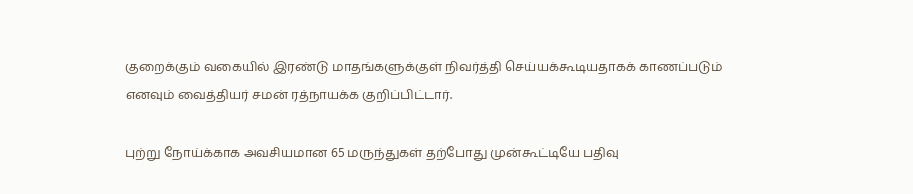குறைக்கும் வகையில் இரண்டு மாதங்களுக்குள் நிவர்த்தி செய்யக்கூடியதாகக் காணப்படும் எனவும் வைத்தியர் சமன் ரத்நாயக்க குறிப்பிட்டார்.

புற்று நோய்க்காக அவசியமான 65 மருந்துகள் தற்போது முன்கூட்டியே பதிவு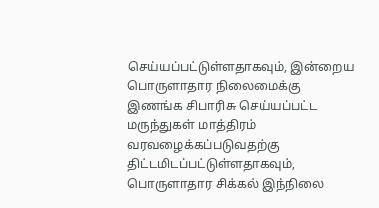செய்யப்பட்டுள்ளதாகவும், இன்றைய பொருளாதார நிலைமைக்கு இணங்க சிபாரிசு செய்யப்பட்ட மருந்துகள் மாத்திரம் வரவழைக்கப்படுவதற்கு திட்டமிடப்பட்டுள்ளதாகவும், பொருளாதார சிக்கல் இந்நிலை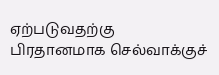ஏற்படுவதற்கு பிரதானமாக செல்வாக்குச்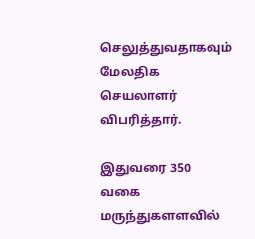செலுத்துவதாகவும் மேலதிக செயலாளர் விபரித்தார்.

இதுவரை 350 வகை மருந்துகளளவில்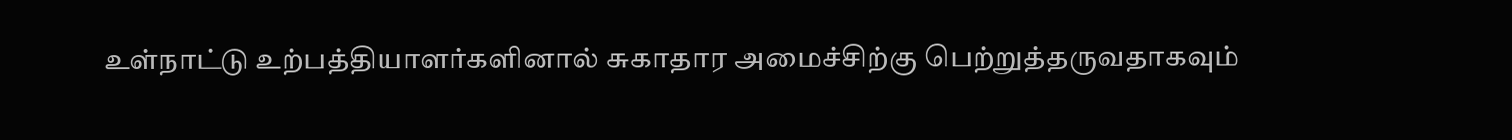உள்நாட்டு உற்பத்தியாளர்களினால் சுகாதார அமைச்சிற்கு பெற்றுத்தருவதாகவும்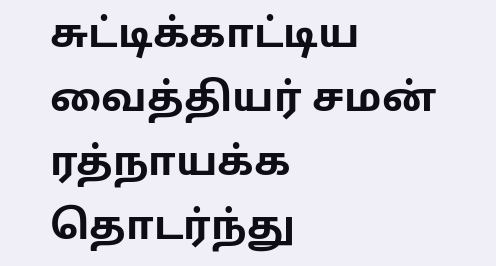சுட்டிக்காட்டிய வைத்தியர் சமன் ரத்நாயக்க தொடர்ந்து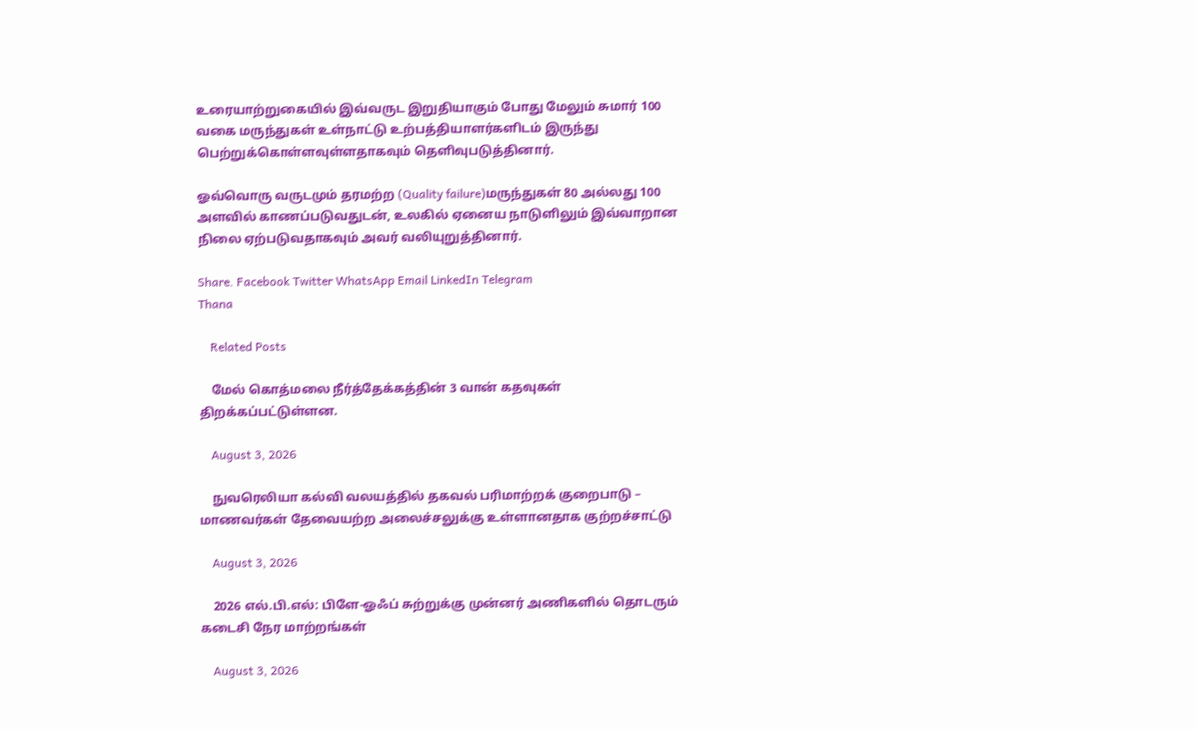உரையாற்றுகையில் இவ்வருட இறுதியாகும் போது மேலும் சுமார் 100 வகை மருந்துகள் உள்நாட்டு உற்பத்தியாளர்களிடம் இருந்து பெற்றுக்கொள்ளவுள்ளதாகவும் தெளிவுபடுத்தினார்.

ஓவ்வொரு வருடமும் தரமற்ற (Quality failure)மருந்துகள் 80 அல்லது 100 அளவில் காணப்படுவதுடன், உலகில் ஏனைய நாடுளிலும் இவ்வாறான நிலை ஏற்படுவதாகவும் அவர் வலியுறுத்தினார்.

Share. Facebook Twitter WhatsApp Email LinkedIn Telegram
Thana

    Related Posts

    மேல் கொத்மலை நீர்த்தேக்கத்தின் 3 வான் கதவுகள் திறக்கப்பட்டுள்ளன.

    August 3, 2026

    நுவரெலியா கல்வி வலயத்தில் தகவல் பரிமாற்றக் குறைபாடு – மாணவர்கள் தேவையற்ற அலைச்சலுக்கு உள்ளானதாக குற்றச்சாட்டு

    August 3, 2026

    2026 எல்.பி.எல்: பிளே-ஓஃப் சுற்றுக்கு முன்னர் அணிகளில் தொடரும் கடைசி நேர மாற்றங்கள்

    August 3, 2026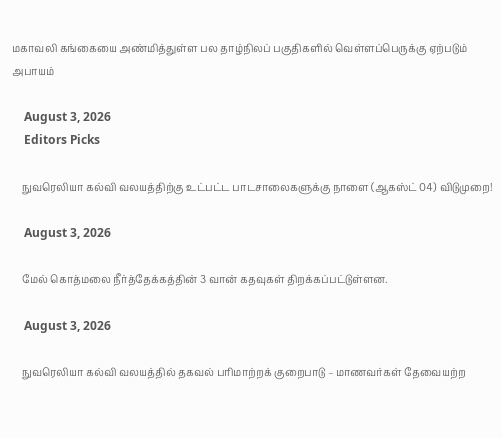மகாவலி கங்கையை அண்மித்துள்ள பல தாழ்நிலப் பகுதிகளில் வெள்ளப்பெருக்கு ஏற்படும் அபாயம்

    August 3, 2026
    Editors Picks

    நுவரெலியா கல்வி வலயத்திற்கு உட்பட்ட பாடசாலைகளுக்கு நாளை (ஆகஸ்ட் 04) விடுமுறை!

    August 3, 2026

    மேல் கொத்மலை நீர்த்தேக்கத்தின் 3 வான் கதவுகள் திறக்கப்பட்டுள்ளன.

    August 3, 2026

    நுவரெலியா கல்வி வலயத்தில் தகவல் பரிமாற்றக் குறைபாடு – மாணவர்கள் தேவையற்ற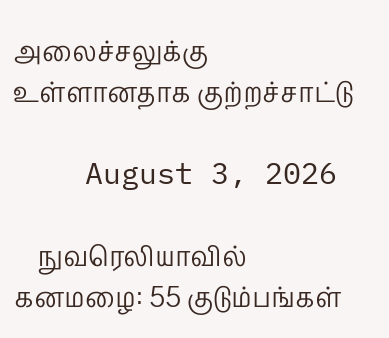அலைச்சலுக்கு உள்ளானதாக குற்றச்சாட்டு

    August 3, 2026

    நுவரெலியாவில் கனமழை: 55 குடும்பங்கள்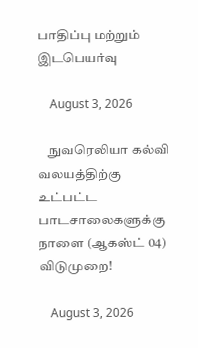பாதிப்பு மற்றும் இடபெயர்வு

    August 3, 2026

    நுவரெலியா கல்வி வலயத்திற்கு உட்பட்ட பாடசாலைகளுக்கு நாளை (ஆகஸ்ட் 04) விடுமுறை!

    August 3, 2026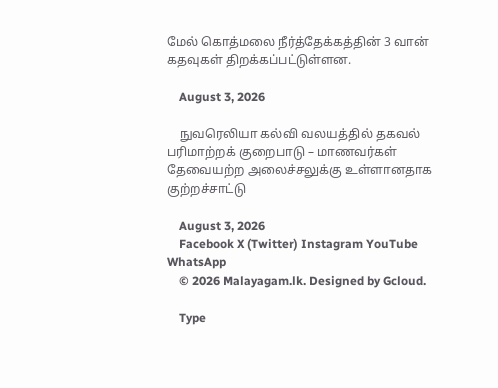மேல் கொத்மலை நீர்த்தேக்கத்தின் 3 வான் கதவுகள் திறக்கப்பட்டுள்ளன.

    August 3, 2026

    நுவரெலியா கல்வி வலயத்தில் தகவல் பரிமாற்றக் குறைபாடு – மாணவர்கள் தேவையற்ற அலைச்சலுக்கு உள்ளானதாக குற்றச்சாட்டு

    August 3, 2026
    Facebook X (Twitter) Instagram YouTube WhatsApp
    © 2026 Malayagam.lk. Designed by Gcloud.

    Type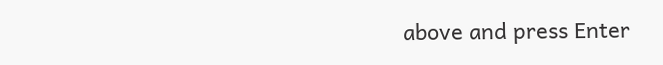above and press Enter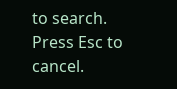to search. Press Esc to cancel.